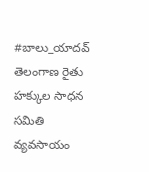#బాలు_యాదవ్
తెలంగాణ రైతు హక్కుల సాధన సమితి
వ్యవసాయం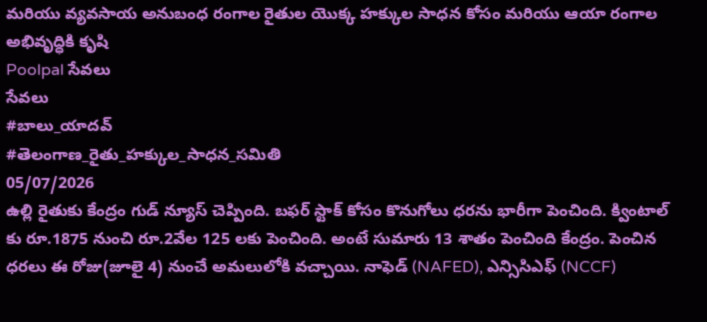మరియు వ్యవసాయ అనుబంధ రంగాల రైతుల యొక్క హక్కుల సాధన కోసం మరియు ఆయా రంగాల అభివృద్ధికి కృషి
Poolpal సేవలు
సేవలు
#బాలు_యాదవ్
#తెలంగాణ_రైతు_హక్కుల_సాధన_సమితి
05/07/2026
ఉల్లి రైతుకు కేంద్రం గుడ్ న్యూస్ చెప్పింది. బఫర్ స్టాక్ కోసం కొనుగోలు ధరను భారీగా పెంచింది. క్వింటాల్ కు రూ.1875 నుంచి రూ.2వేల 125 లకు పెంచింది. అంటే సుమారు 13 శాతం పెంచింది కేంద్రం. పెంచిన ధరలు ఈ రోజు(జూలై 4) నుంచే అమలులోకి వచ్చాయి. నాఫెడ్ (NAFED), ఎన్సిసిఎఫ్ (NCCF)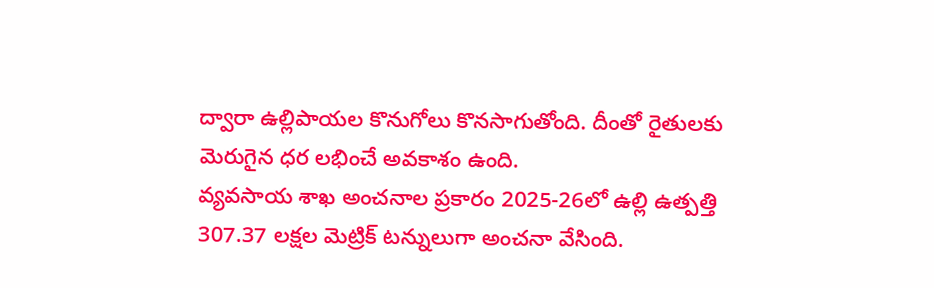ద్వారా ఉల్లిపాయల కొనుగోలు కొనసాగుతోంది. దీంతో రైతులకు మెరుగైన ధర లభించే అవకాశం ఉంది.
వ్యవసాయ శాఖ అంచనాల ప్రకారం 2025-26లో ఉల్లి ఉత్పత్తి 307.37 లక్షల మెట్రిక్ టన్నులుగా అంచనా వేసింది.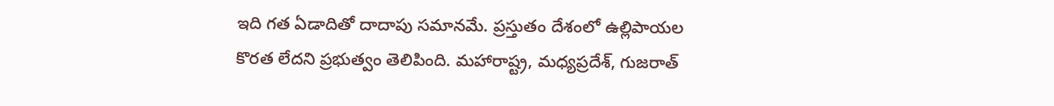ఇది గత ఏడాదితో దాదాపు సమానమే. ప్రస్తుతం దేశంలో ఉల్లిపాయల కొరత లేదని ప్రభుత్వం తెలిపింది. మహారాష్ట్ర, మధ్యప్రదేశ్, గుజరాత్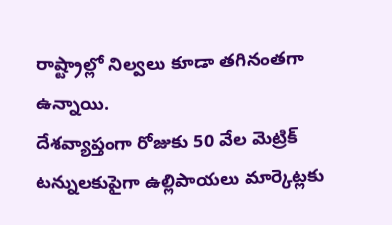రాష్ట్రాల్లో నిల్వలు కూడా తగినంతగా ఉన్నాయి.
దేశవ్యాప్తంగా రోజుకు 50 వేల మెట్రిక్ టన్నులకుపైగా ఉల్లిపాయలు మార్కెట్లకు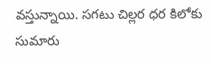వస్తున్నాయి. సగటు చిల్లర ధర కిలోకు సుమారు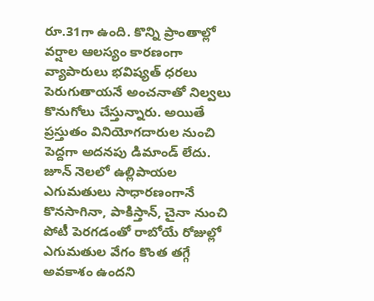రూ.31గా ఉంది. కొన్ని ప్రాంతాల్లో వర్షాల ఆలస్యం కారణంగా వ్యాపారులు భవిష్యత్ ధరలు పెరుగుతాయనే అంచనాతో నిల్వలు కొనుగోలు చేస్తున్నారు. అయితే ప్రస్తుతం వినియోగదారుల నుంచి పెద్దగా అదనపు డిమాండ్ లేదు. జూన్ నెలలో ఉల్లిపాయల ఎగుమతులు సాధారణంగానే కొనసాగినా, పాకిస్తాన్, చైనా నుంచి పోటీ పెరగడంతో రాబోయే రోజుల్లో ఎగుమతుల వేగం కొంత తగ్గే అవకాశం ఉందని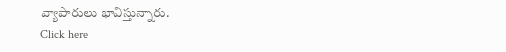వ్యాపారులు భావిస్తున్నారు.
Click here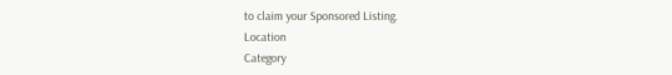to claim your Sponsored Listing.
Location
Category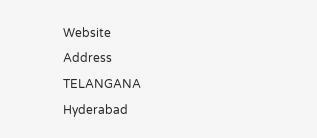Website
Address
TELANGANA
Hyderabad